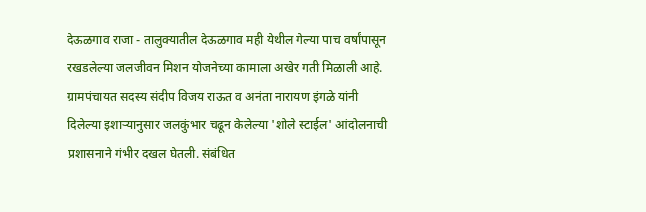देऊळगाव राजा - तालुक्यातील देऊळगाव मही येथील गेल्या पाच वर्षांपासून रखडलेल्या जलजीवन मिशन योजनेच्या कामाला अखेर गती मिळाली आहे. ग्रामपंचायत सदस्य संदीप विजय राऊत व अनंता नारायण इंगळे यांनी दिलेल्या इशाऱ्यानुसार जलकुंभार चढून केलेल्या 'शोले स्टाईल' आंदोलनाची प्रशासनाने गंभीर दखल घेतली. संबंधित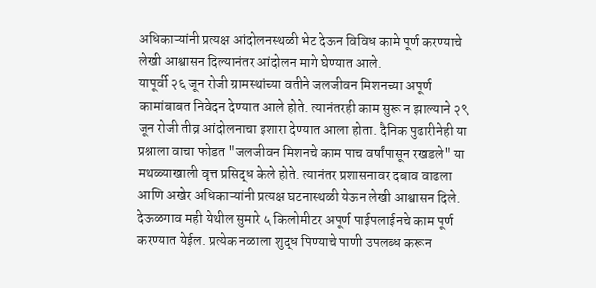अधिकाऱ्यांनी प्रत्यक्ष आंदोलनस्थळी भेट देऊन विविध कामे पूर्ण करण्याचे लेखी आश्वासन दिल्यानंतर आंदोलन मागे घेण्यात आले.
यापूर्वी २६ जून रोजी ग्रामस्थांच्या वतीने जलजीवन मिशनच्या अपूर्ण कामांबाबत निवेदन देण्यात आले होते. त्यानंतरही काम सुरू न झाल्याने २९ जून रोजी तीव्र आंदोलनाचा इशारा देण्यात आला होता. दैनिक पुढारीनेही या प्रश्नाला वाचा फोडत "जलजीवन मिशनचे काम पाच वर्षांपासून रखडले" या मथळ्याखाली वृत्त प्रसिद्ध केले होते. त्यानंतर प्रशासनावर दबाव वाढला आणि अखेर अधिकाऱ्यांनी प्रत्यक्ष घटनास्थळी येऊन लेखी आश्वासन दिले.
देऊळगाव मही येथील सुमारे ५ किलोमीटर अपूर्ण पाईपलाईनचे काम पूर्ण करण्यात येईल. प्रत्येक नळाला शुद्ध पिण्याचे पाणी उपलब्ध करून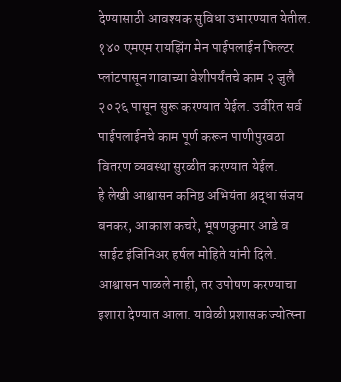देण्यासाठी आवश्यक सुविधा उभारण्यात येतील. १४० एमएम रायझिंग मेन पाईपलाईन फिल्टर प्लांटपासून गावाच्या वेशीपर्यंतचे काम २ जुलै २०२६ पासून सुरू करण्यात येईल. उर्वरित सर्व पाईपलाईनचे काम पूर्ण करून पाणीपुरवठा वितरण व्यवस्था सुरळीत करण्यात येईल.
हे लेखी आश्वासन कनिष्ठ अभियंता श्रद्धा संजय बनकर, आकाश कचरे, भूषणकुमार आडे व साईट इंजिनिअर हर्षल मोहिते यांनी दिले. आश्वासन पाळले नाही, तर उपोषण करण्याचा इशारा देण्यात आला. यावेळी प्रशासक ज्योत्स्ना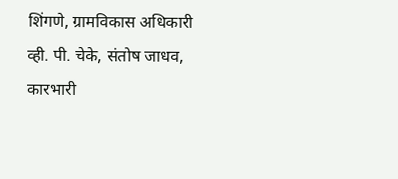शिंगणे, ग्रामविकास अधिकारी व्ही. पी. चेके, संतोष जाधव, कारभारी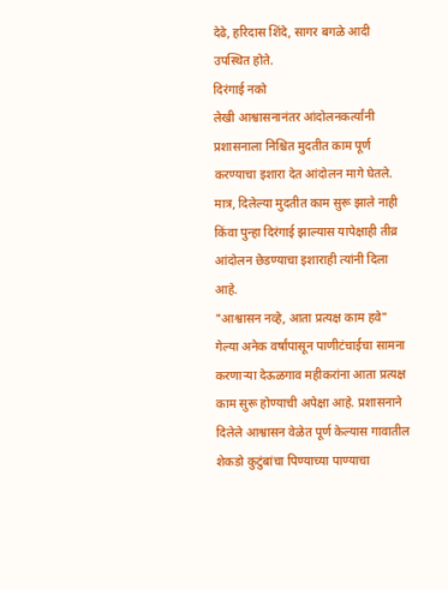देढे, हरिदास शिंदे, सागर बगळे आदी उपस्थित होते.
दिरंगाई नको
लेखी आश्वासनानंतर आंदोलनकर्त्यांनी प्रशासनाला निश्चित मुदतीत काम पूर्ण करण्याचा इशारा देत आंदोलन मागे घेतले. मात्र, दिलेल्या मुदतीत काम सुरू झाले नाही किंवा पुन्हा दिरंगाई झाल्यास यापेक्षाही तीव्र आंदोलन छेडण्याचा इशाराही त्यांनी दिला आहे.
"आश्वासन नव्हे, आता प्रत्यक्ष काम हवे"
गेल्या अनेक वर्षांपासून पाणीटंचाईचा सामना करणाऱ्या देऊळगाव महीकरांना आता प्रत्यक्ष काम सुरू होण्याची अपेक्षा आहे. प्रशासनाने दिलेले आश्वासन वेळेत पूर्ण केल्यास गावातील शेकडो कुटुंबांचा पिण्याच्या पाण्याचा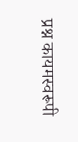प्रश्न कायमस्वरूपी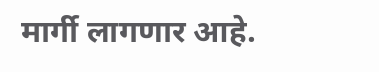मार्गी लागणार आहे.